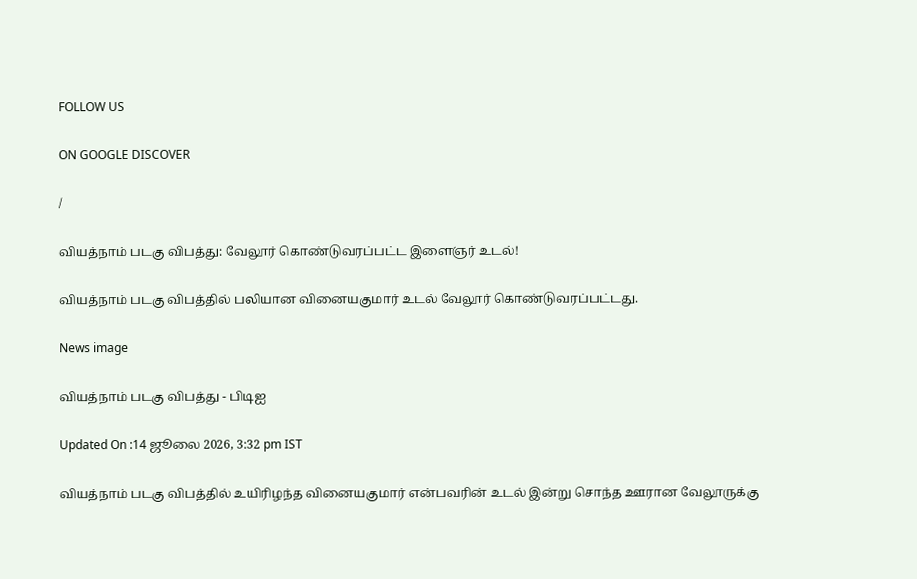FOLLOW US

ON GOOGLE DISCOVER

/

வியத்நாம் படகு விபத்து: வேலூர் கொண்டுவரப்பட்ட இளைஞர் உடல்!

வியத்நாம் படகு விபத்தில் பலியான வினையகுமார் உடல் வேலூர் கொண்டுவரப்பட்டது.

News image

வியத்நாம் படகு விபத்து - பிடிஐ

Updated On :14 ஜூலை 2026, 3:32 pm IST

வியத்நாம் படகு விபத்தில் உயிரிழந்த வினையகுமார் என்பவரின் உடல் இன்று சொந்த ஊரான வேலூருக்கு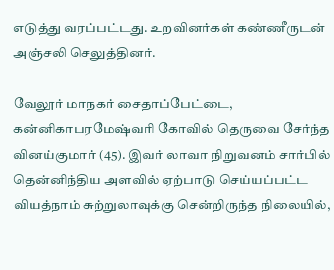எடுத்து வரப்பட்டது. உறவினர்கள் கண்ணீருடன் அஞ்சலி செலுத்தினர்.

வேலூர் மாநகர் சைதாப்பேட்டை, கன்னிகாபரமேஷ்வரி கோவில் தெருவை சேர்ந்த வினய்குமார் (45). இவர் லாவா நிறுவனம் சார்பில் தென்னிந்திய அளவில் ஏற்பாடு செய்யப்பட்ட வியத்நாம் சுற்றுலாவுக்கு சென்றிருந்த நிலையில்,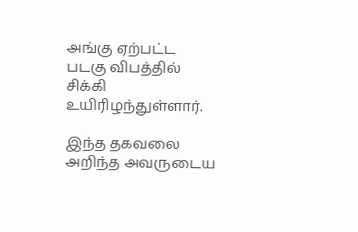அங்கு ஏற்பட்ட படகு விபத்தில் சிக்கி உயிரிழந்துள்ளார்.

இந்த தகவலை அறிந்த அவருடைய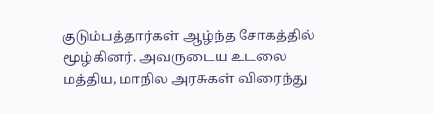குடும்பத்தார்கள் ஆழ்ந்த சோகத்தில் மூழ்கினர். அவருடைய உடலை மத்திய, மாநில அரசுகள் விரைந்து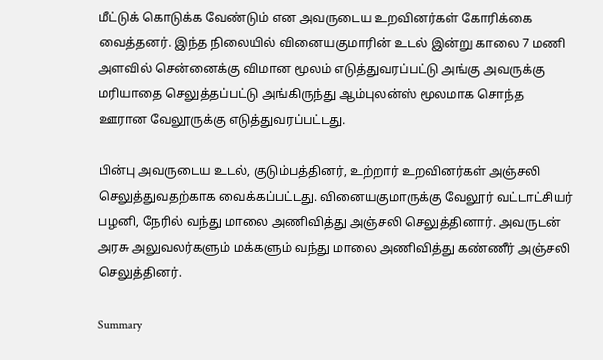மீட்டுக் கொடுக்க வேண்டும் என அவருடைய உறவினர்கள் கோரிக்கை வைத்தனர். இந்த நிலையில் வினையகுமாரின் உடல் இன்று காலை 7 மணி அளவில் சென்னைக்கு விமான மூலம் எடுத்துவரப்பட்டு அங்கு அவருக்கு மரியாதை செலுத்தப்பட்டு அங்கிருந்து ஆம்புலன்ஸ் மூலமாக சொந்த ஊரான வேலூருக்கு எடுத்துவரப்பட்டது.

பின்பு அவருடைய உடல், குடும்பத்தினர், உற்றார் உறவினர்கள் அஞ்சலி செலுத்துவதற்காக வைக்கப்பட்டது. வினையகுமாருக்கு வேலூர் வட்டாட்சியர் பழனி, நேரில் வந்து மாலை அணிவித்து அஞ்சலி செலுத்தினார். அவருடன் அரசு அலுவலர்களும் மக்களும் வந்து மாலை அணிவித்து கண்ணீர் அஞ்சலி செலுத்தினர்.

Summary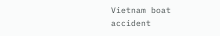Vietnam boat accident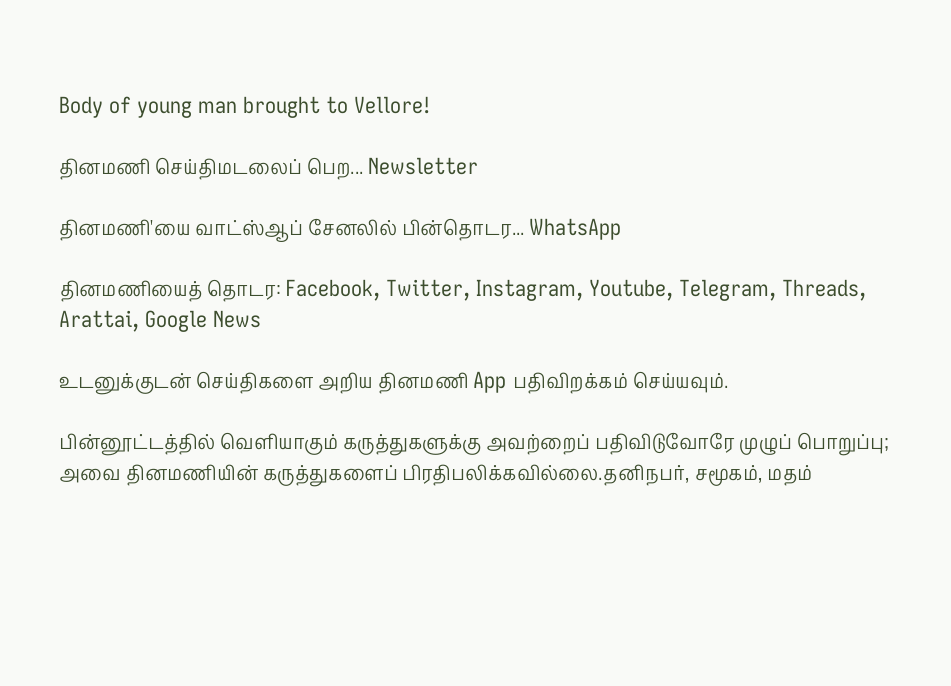Body of young man brought to Vellore!

தினமணி செய்திமடலைப் பெற... Newsletter

தினமணி'யை வாட்ஸ்ஆப் சேனலில் பின்தொடர... WhatsApp

தினமணியைத் தொடர: Facebook, Twitter, Instagram, Youtube, Telegram, Threads, Arattai, Google News

உடனுக்குடன் செய்திகளை அறிய தினமணி App பதிவிறக்கம் செய்யவும்.

பின்னூட்டத்தில் வெளியாகும் கருத்துகளுக்கு அவற்றைப் பதிவிடுவோரே முழுப் பொறுப்பு; அவை தினமணியின் கருத்துகளைப் பிரதிபலிக்கவில்லை.தனிநபர், சமூகம், மதம்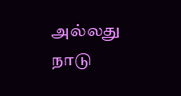அல்லது நாடு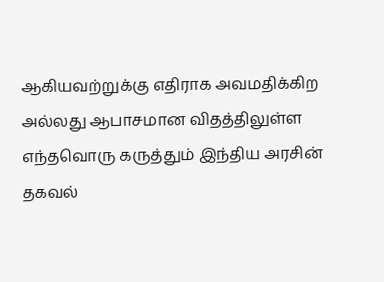ஆகியவற்றுக்கு எதிராக அவமதிக்கிற அல்லது ஆபாசமான விதத்திலுள்ள எந்தவொரு கருத்தும் இந்திய அரசின் தகவல்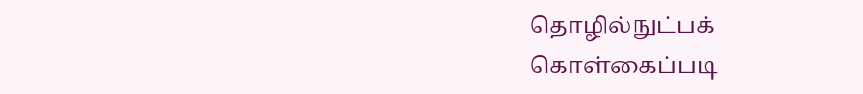தொழில்நுட்பக் கொள்கைப்படி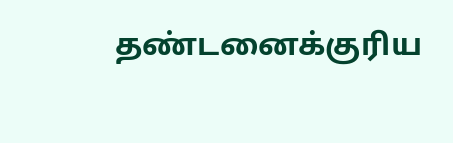தண்டனைக்குரிய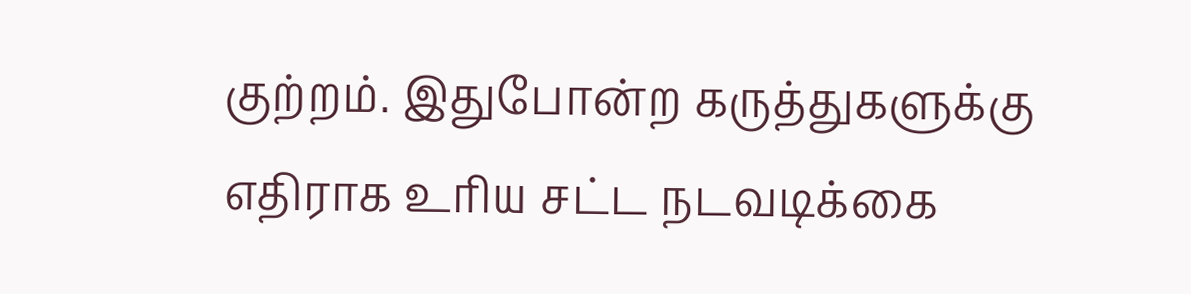குற்றம். இதுபோன்ற கருத்துகளுக்கு எதிராக உரிய சட்ட நடவடிக்கை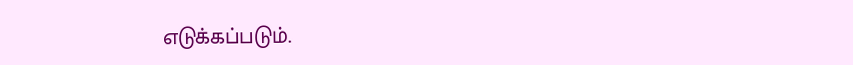எடுக்கப்படும்.